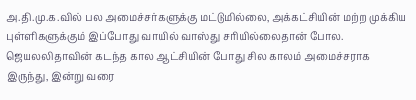அ.தி.மு.க.வில் பல அமைச்சர்களுக்கு மட்டுமில்லை, அக்கட்சியின் மற்ற முக்கிய புள்ளிகளுக்கும் இப்போது வாயில் வாஸ்து சரியில்லைதான் போல.
ஜெயலலிதாவின் கடந்த கால ஆட்சியின் போது சில காலம் அமைச்சராக இருந்து, இன்று வரை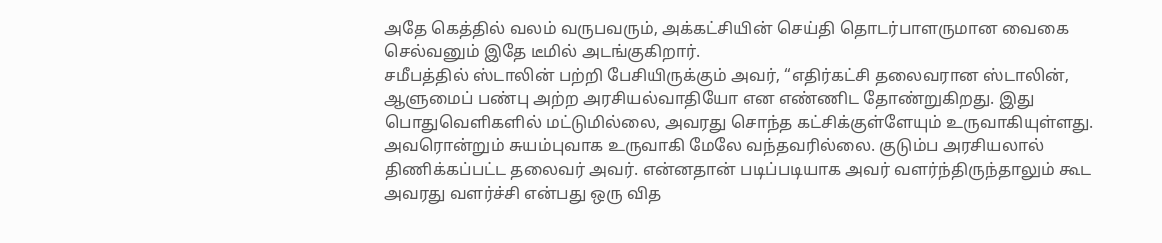அதே கெத்தில் வலம் வருபவரும், அக்கட்சியின் செய்தி தொடர்பாளருமான வைகை செல்வனும் இதே டீமில் அடங்குகிறார்.
சமீபத்தில் ஸ்டாலின் பற்றி பேசியிருக்கும் அவர், “எதிர்கட்சி தலைவரான ஸ்டாலின், ஆளுமைப் பண்பு அற்ற அரசியல்வாதியோ என எண்ணிட தோண்றுகிறது. இது பொதுவெளிகளில் மட்டுமில்லை, அவரது சொந்த கட்சிக்குள்ளேயும் உருவாகியுள்ளது.
அவரொன்றும் சுயம்புவாக உருவாகி மேலே வந்தவரில்லை. குடும்ப அரசியலால் திணிக்கப்பட்ட தலைவர் அவர். என்னதான் படிப்படியாக அவர் வளர்ந்திருந்தாலும் கூட அவரது வளர்ச்சி என்பது ஒரு வித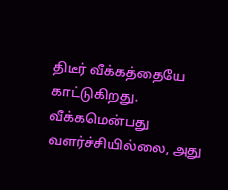திடீர் வீக்கத்தையே காட்டுகிறது. வீக்கமென்பது வளர்ச்சியில்லை, அது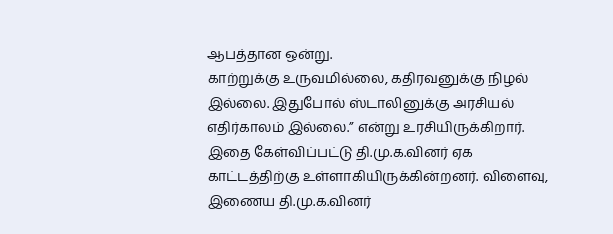ஆபத்தான ஒன்று.
காற்றுக்கு உருவமில்லை, கதிரவனுக்கு நிழல் இல்லை. இதுபோல் ஸ்டாலினுக்கு அரசியல் எதிர்காலம் இல்லை.” என்று உரசியிருக்கிறார்.
இதை கேள்விப்பட்டு தி.மு.க.வினர் ஏக காட்டத்திற்கு உள்ளாகியிருக்கின்றனர். விளைவு, இணைய தி.மு.க.வினர்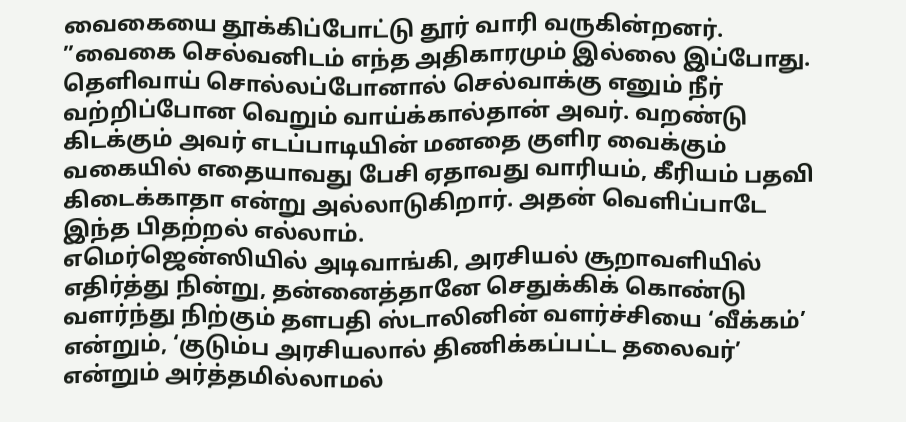வைகையை தூக்கிப்போட்டு தூர் வாரி வருகின்றனர்.
”வைகை செல்வனிடம் எந்த அதிகாரமும் இல்லை இப்போது. தெளிவாய் சொல்லப்போனால் செல்வாக்கு எனும் நீர் வற்றிப்போன வெறும் வாய்க்கால்தான் அவர். வறண்டு கிடக்கும் அவர் எடப்பாடியின் மனதை குளிர வைக்கும் வகையில் எதையாவது பேசி ஏதாவது வாரியம், கீரியம் பதவி கிடைக்காதா என்று அல்லாடுகிறார். அதன் வெளிப்பாடே இந்த பிதற்றல் எல்லாம்.
எமெர்ஜென்ஸியில் அடிவாங்கி, அரசியல் சூறாவளியில் எதிர்த்து நின்று, தன்னைத்தானே செதுக்கிக் கொண்டு வளர்ந்து நிற்கும் தளபதி ஸ்டாலினின் வளர்ச்சியை ‘வீக்கம்’ என்றும், ‘குடும்ப அரசியலால் திணிக்கப்பட்ட தலைவர்’ என்றும் அர்த்தமில்லாமல்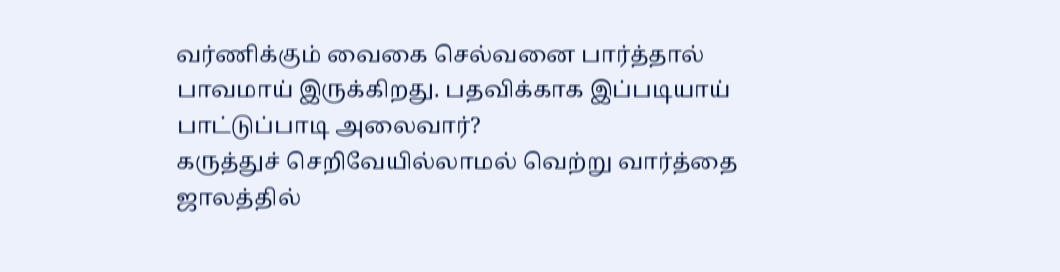வர்ணிக்கும் வைகை செல்வனை பார்த்தால் பாவமாய் இருக்கிறது. பதவிக்காக இப்படியாய் பாட்டுப்பாடி அலைவார்?
கருத்துச் செறிவேயில்லாமல் வெற்று வார்த்தை ஜாலத்தில்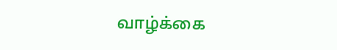வாழ்க்கை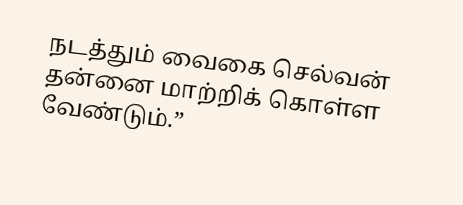நடத்தும் வைகை செல்வன் தன்னை மாற்றிக் கொள்ள வேண்டும்.”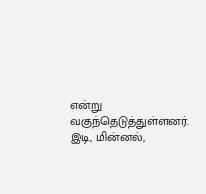என்று வகுந்தெடுத்துள்ளனர்.
இடி, மின்னல்,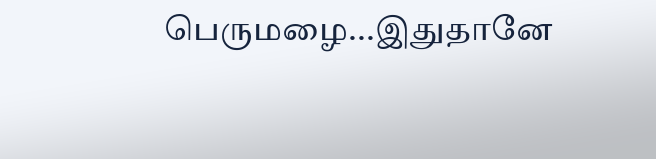பெருமழை...இதுதானே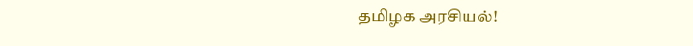தமிழக அரசியல்!